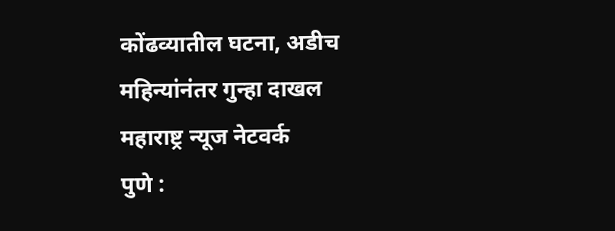कोंढव्यातील घटना, अडीच महिन्यांनंतर गुन्हा दाखल
महाराष्ट्र न्यूज नेटवर्क
पुणे :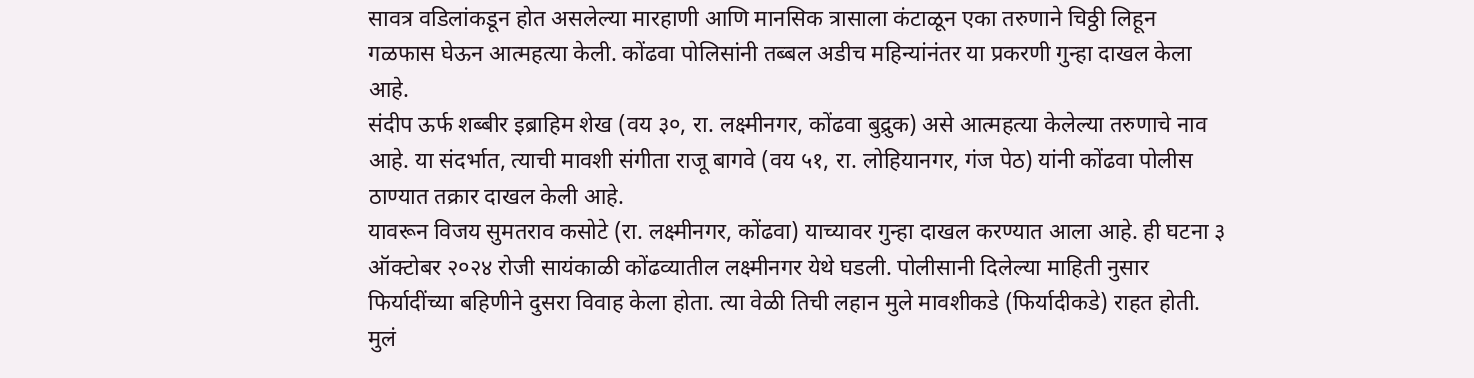सावत्र वडिलांकडून होत असलेल्या मारहाणी आणि मानसिक त्रासाला कंटाळून एका तरुणाने चिठ्ठी लिहून गळफास घेऊन आत्महत्या केली. कोंढवा पोलिसांनी तब्बल अडीच महिन्यांनंतर या प्रकरणी गुन्हा दाखल केला आहे.
संदीप ऊर्फ शब्बीर इब्राहिम शेख (वय ३०, रा. लक्ष्मीनगर, कोंढवा बुद्रुक) असे आत्महत्या केलेल्या तरुणाचे नाव आहे. या संदर्भात, त्याची मावशी संगीता राजू बागवे (वय ५१, रा. लोहियानगर, गंज पेठ) यांनी कोंढवा पोलीस ठाण्यात तक्रार दाखल केली आहे.
यावरून विजय सुमतराव कसोटे (रा. लक्ष्मीनगर, कोंढवा) याच्यावर गुन्हा दाखल करण्यात आला आहे. ही घटना ३ ऑक्टोबर २०२४ रोजी सायंकाळी कोंढव्यातील लक्ष्मीनगर येथे घडली. पोलीसानी दिलेल्या माहिती नुसार फिर्यादींच्या बहिणीने दुसरा विवाह केला होता. त्या वेळी तिची लहान मुले मावशीकडे (फिर्यादीकडे) राहत होती.
मुलं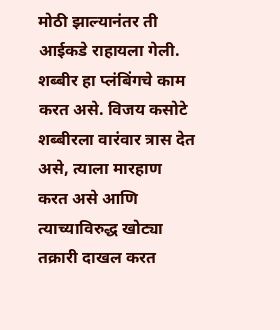मोठी झाल्यानंतर ती आईकडे राहायला गेली. शब्बीर हा प्लंबिंगचे काम करत असे. विजय कसोटे शब्बीरला वारंवार त्रास देत असे, त्याला मारहाण करत असे आणि त्याच्याविरुद्ध खोट्या तक्रारी दाखल करत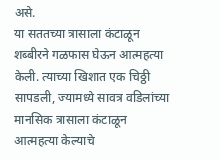असे.
या सततच्या त्रासाला कंटाळून शब्बीरने गळफास घेऊन आत्महत्या केली. त्याच्या खिशात एक चिठ्ठी सापडली, ज्यामध्ये सावत्र वडिलांच्या मानसिक त्रासाला कंटाळून आत्महत्या केल्याचे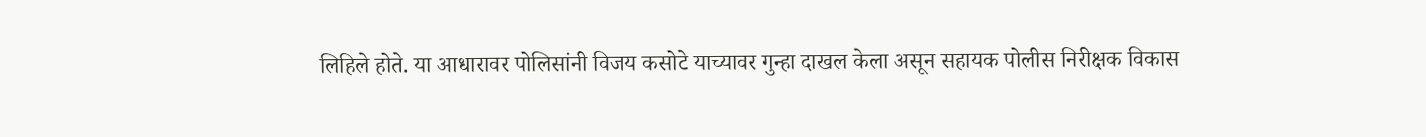लिहिले होते. या आधारावर पोलिसांनी विजय कसोटे याच्यावर गुन्हा दाखल केला असून सहायक पोलीस निरीक्षक विकास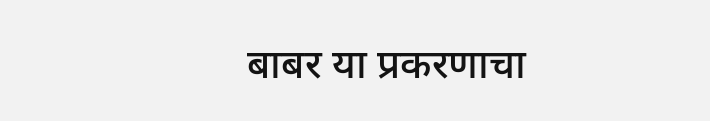बाबर या प्रकरणाचा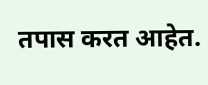तपास करत आहेत.